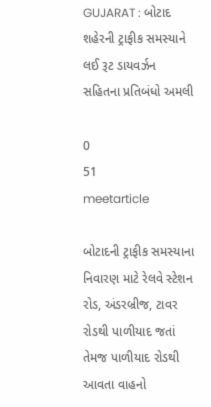GUJARAT : બોટાદ શહેરની ટ્રાફીક સમસ્યાને લઈ રૂટ ડાયવર્ઝન સહિતના પ્રતિબંધો અમલી

0
51
meetarticle

બોટાદની ટ્રાફીક સમસ્યાના નિવારણ માટે રેલવે સ્ટેશન રોડ, અંડરબ્રીજ, ટાવર રોડથી પાળીયાદ જતાં તેમજ પાળીયાદ રોડથી આવતા વાહનો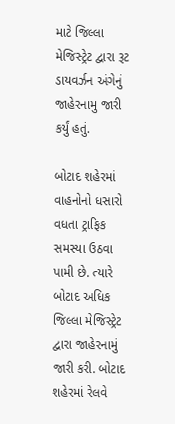માટે જિલ્લા મેજિસ્ટ્રેટ દ્વારા રૂટ ડાયવર્ઝન અંગેનું જાહેરનામુ જારી કર્યું હતું.

બોટાદ શહેરમાં વાહનોનો ધસારો વધતા ટ્રાફિક સમસ્યા ઉઠવા પામી છે. ત્યારે બોટાદ અધિક જિલ્લા મેજિસ્ટ્રેટ દ્વારા જાહેરનામું જારી કરી. બોટાદ શહેરમાં રેલવે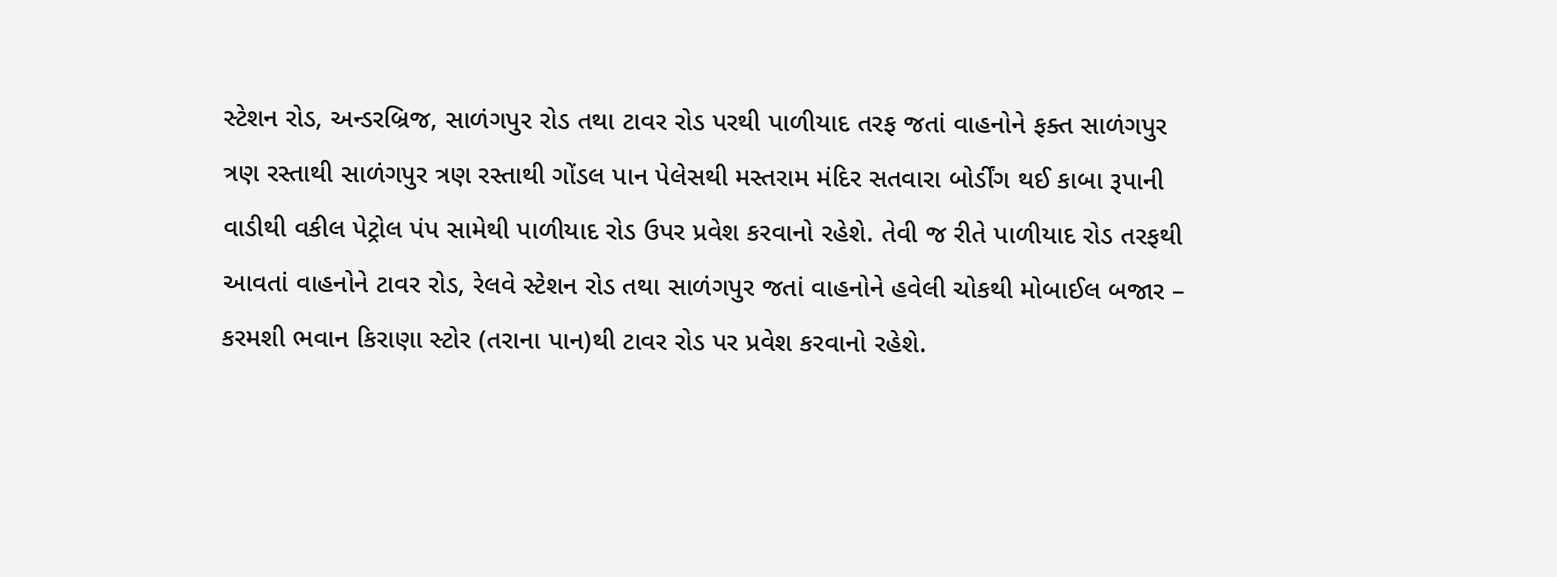સ્ટેશન રોડ, અન્ડરબ્રિજ, સાળંગપુર રોડ તથા ટાવર રોડ પરથી પાળીયાદ તરફ જતાં વાહનોને ફક્ત સાળંગપુર ત્રણ રસ્તાથી સાળંગપુર ત્રણ રસ્તાથી ગોંડલ પાન પેલેસથી મસ્તરામ મંદિર સતવારા બોર્ડીંગ થઈ કાબા રૂપાની વાડીથી વકીલ પેટ્રોલ પંપ સામેથી પાળીયાદ રોડ ઉપર પ્રવેશ કરવાનો રહેશે. તેવી જ રીતે પાળીયાદ રોડ તરફથી આવતાં વાહનોને ટાવર રોડ, રેલવે સ્ટેશન રોડ તથા સાળંગપુર જતાં વાહનોને હવેલી ચોકથી મોબાઈલ બજાર – કરમશી ભવાન કિરાણા સ્ટોર (તરાના પાન)થી ટાવર રોડ પર પ્રવેશ કરવાનો રહેશે.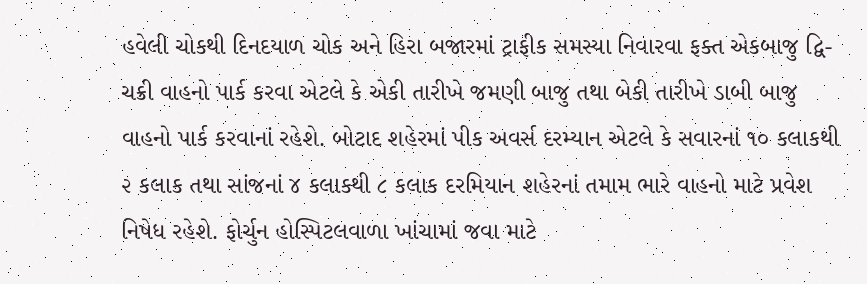હવેલી ચોકથી દિનદયાળ ચોક અને હિરા બજારમાં ટ્રાફીક સમસ્યા નિવારવા ફક્ત એકબાજુ દ્વિ-ચક્રી વાહનો પાર્ક કરવા એટલે કે એકી તારીખે જમણી બાજુ તથા બેકી તારીખે ડાબી બાજુ વાહનો પાર્ક કરવાનાં રહેશે. બોટાદ શહેરમાં પીક અવર્સ દરમ્યાન એટલે કે સવારનાં ૧૦ કલાકથી ૨ કલાક તથા સાંજનાં ૪ કલાકથી ૮ કલાક દરમિયાન શહેરનાં તમામ ભારે વાહનો માટે પ્રવેશ નિષેધ રહેશે. ફોર્ચુન હોસ્પિટલવાળા ખાંચામાં જવા માટે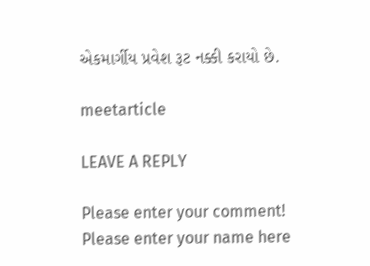એકમાર્ગીય પ્રવેશ રૂટ નક્કી કરાયો છે.

meetarticle

LEAVE A REPLY

Please enter your comment!
Please enter your name here